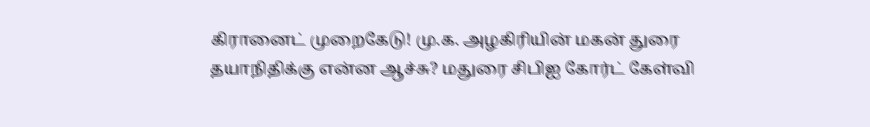கிரானைட் முறைகேடு! மு.க. அழகிரியின் மகன் துரை தயாநிதிக்கு என்ன ஆச்சு? மதுரை சிபிஐ கோர்ட் கேள்வி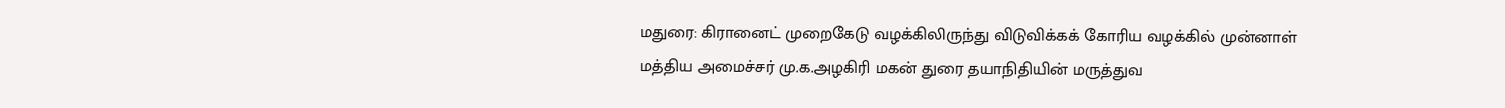மதுரை: கிரானைட் முறைகேடு வழக்கிலிருந்து விடுவிக்கக் கோரிய வழக்கில் முன்னாள் மத்திய அமைச்சர் மு.க.அழகிரி மகன் துரை தயாநிதியின் மருத்துவ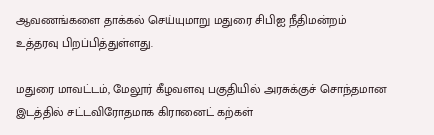ஆவணங்களை தாக்கல் செய்யுமாறு மதுரை சிபிஐ நீதிமன்றம் உத்தரவு பிறப்பித்துள்ளது.

மதுரை மாவட்டம், மேலூர் கீழவளவு பகுதியில் அரசுக்குச் சொந்தமான இடத்தில் சட்டவிரோதமாக கிரானைட் கற்கள்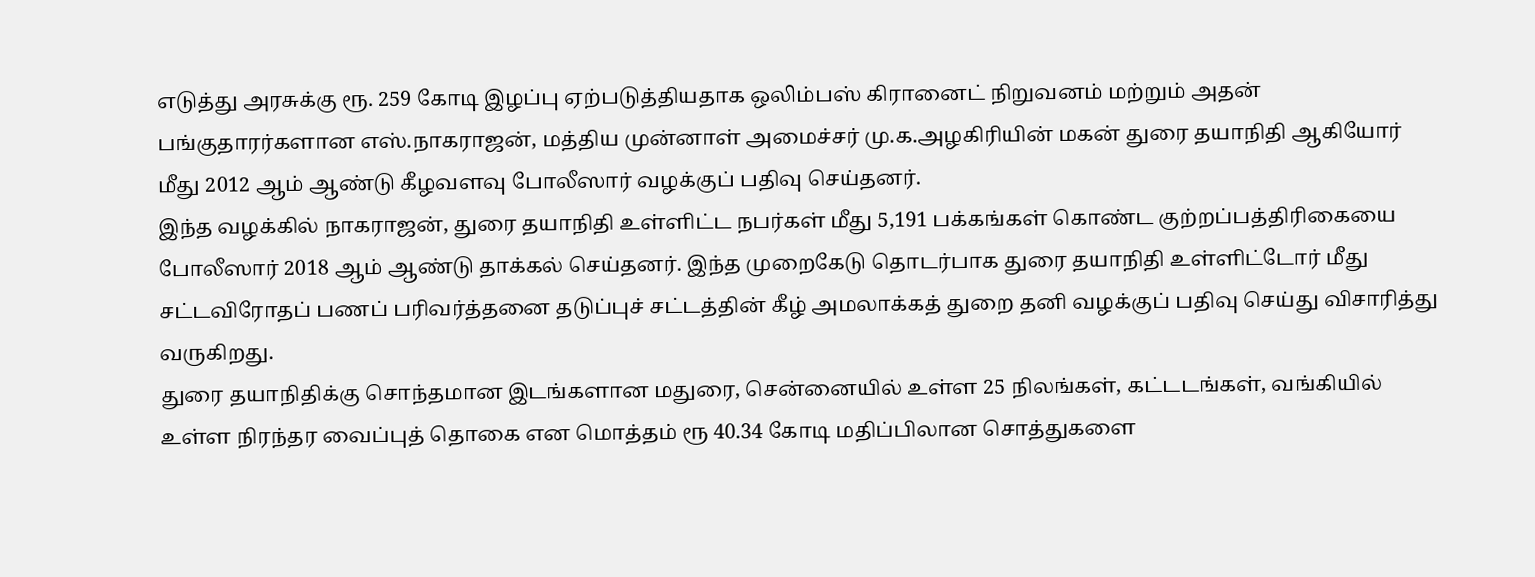எடுத்து அரசுக்கு ரூ. 259 கோடி இழப்பு ஏற்படுத்தியதாக ஒலிம்பஸ் கிரானைட் நிறுவனம் மற்றும் அதன் பங்குதாரர்களான எஸ்.நாகராஜன், மத்திய முன்னாள் அமைச்சர் மு.க.அழகிரியின் மகன் துரை தயாநிதி ஆகியோர் மீது 2012 ஆம் ஆண்டு கீழவளவு போலீஸார் வழக்குப் பதிவு செய்தனர்.
இந்த வழக்கில் நாகராஜன், துரை தயாநிதி உள்ளிட்ட நபர்கள் மீது 5,191 பக்கங்கள் கொண்ட குற்றப்பத்திரிகையை போலீஸார் 2018 ஆம் ஆண்டு தாக்கல் செய்தனர். இந்த முறைகேடு தொடர்பாக துரை தயாநிதி உள்ளிட்டோர் மீது சட்டவிரோதப் பணப் பரிவர்த்தனை தடுப்புச் சட்டத்தின் கீழ் அமலாக்கத் துறை தனி வழக்குப் பதிவு செய்து விசாரித்து வருகிறது.
துரை தயாநிதிக்கு சொந்தமான இடங்களான மதுரை, சென்னையில் உள்ள 25 நிலங்கள், கட்டடங்கள், வங்கியில் உள்ள நிரந்தர வைப்புத் தொகை என மொத்தம் ரூ 40.34 கோடி மதிப்பிலான சொத்துகளை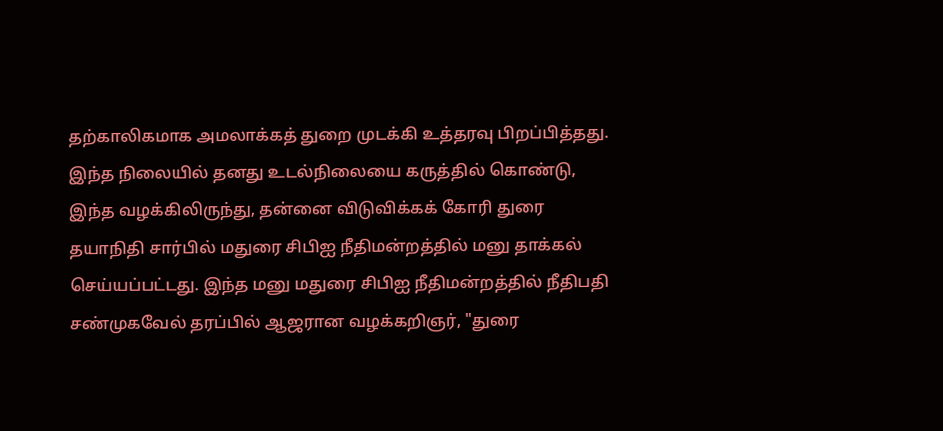தற்காலிகமாக அமலாக்கத் துறை முடக்கி உத்தரவு பிறப்பித்தது.
இந்த நிலையில் தனது உடல்நிலையை கருத்தில் கொண்டு, இந்த வழக்கிலிருந்து, தன்னை விடுவிக்கக் கோரி துரை தயாநிதி சார்பில் மதுரை சிபிஐ நீதிமன்றத்தில் மனு தாக்கல் செய்யப்பட்டது. இந்த மனு மதுரை சிபிஐ நீதிமன்றத்தில் நீதிபதி சண்முகவேல் தரப்பில் ஆஜரான வழக்கறிஞர், "துரை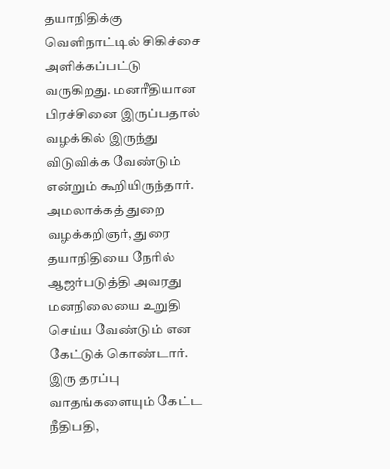தயாநிதிக்கு வெளிநாட்டில் சிகிச்சை அளிக்கப்பட்டு வருகிறது. மனரீதியான பிரச்சினை இருப்பதால் வழக்கில் இருந்து விடுவிக்க வேண்டும் என்றும் கூறியிருந்தார்.
அமலாக்கத் துறை வழக்கறிஞர், துரை தயாநிதியை நேரில் ஆஜர்படுத்தி அவரது மனநிலையை உறுதி செய்ய வேண்டும் என கேட்டுக் கொண்டார். இரு தரப்பு வாதங்களையும் கேட்ட நீதிபதி,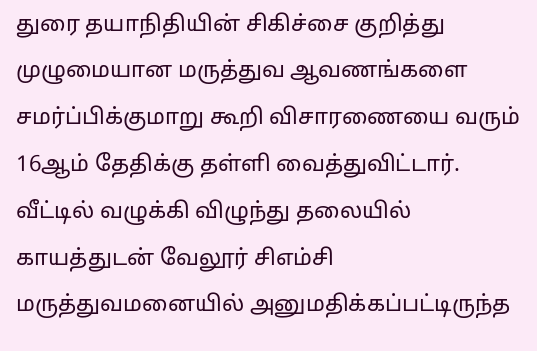துரை தயாநிதியின் சிகிச்சை குறித்து முழுமையான மருத்துவ ஆவணங்களை சமர்ப்பிக்குமாறு கூறி விசாரணையை வரும் 16ஆம் தேதிக்கு தள்ளி வைத்துவிட்டார்.
வீட்டில் வழுக்கி விழுந்து தலையில் காயத்துடன் வேலூர் சிஎம்சி மருத்துவமனையில் அனுமதிக்கப்பட்டிருந்த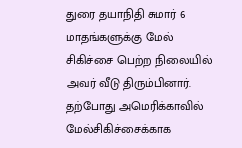துரை தயாநிதி சுமார் 6 மாதங்களுக்கு மேல் சிகிச்சை பெற்ற நிலையில் அவர் வீடு திரும்பினார். தற்போது அமெரிக்காவில் மேல்சிகிச்சைக்காக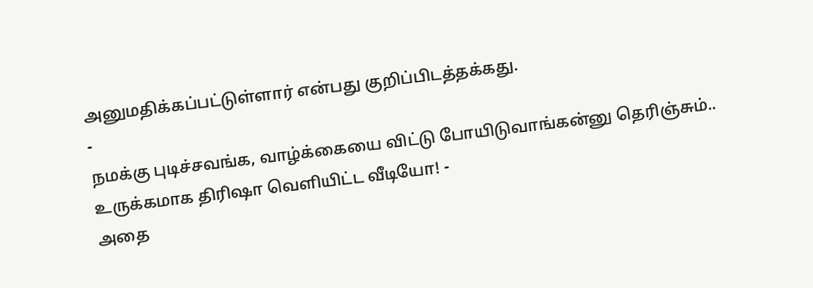அனுமதிக்கப்பட்டுள்ளார் என்பது குறிப்பிடத்தக்கது.
-
நமக்கு புடிச்சவங்க, வாழ்க்கையை விட்டு போயிடுவாங்கன்னு தெரிஞ்சும்.. உருக்கமாக திரிஷா வெளியிட்ட வீடியோ! -
அதை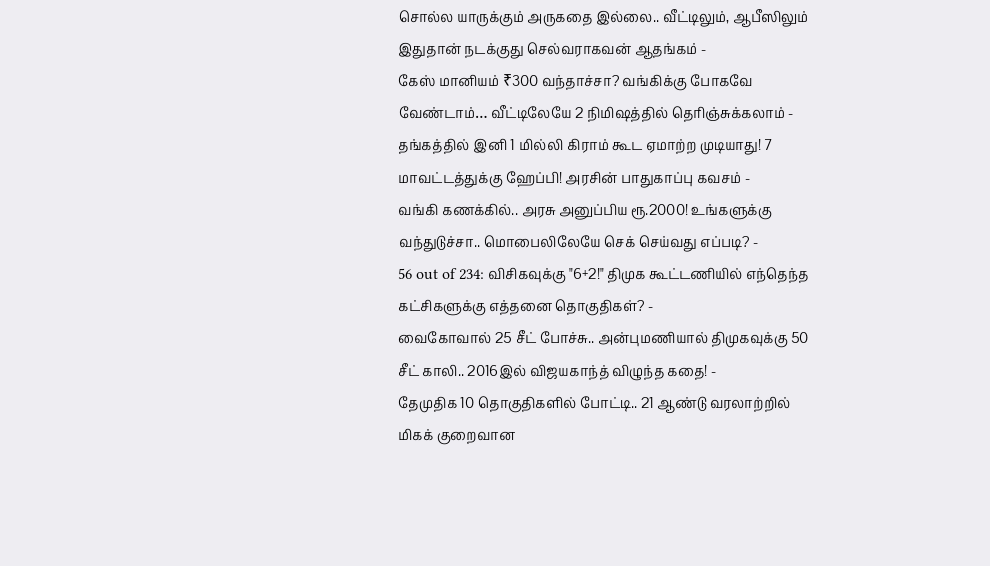சொல்ல யாருக்கும் அருகதை இல்லை.. வீட்டிலும், ஆபீஸிலும் இதுதான் நடக்குது செல்வராகவன் ஆதங்கம் -
கேஸ் மானியம் ₹300 வந்தாச்சா? வங்கிக்கு போகவே வேண்டாம்… வீட்டிலேயே 2 நிமிஷத்தில் தெரிஞ்சுக்கலாம் -
தங்கத்தில் இனி 1 மில்லி கிராம் கூட ஏமாற்ற முடியாது! 7 மாவட்டத்துக்கு ஹேப்பி! அரசின் பாதுகாப்பு கவசம் -
வங்கி கணக்கில்.. அரசு அனுப்பிய ரூ.2000! உங்களுக்கு வந்துடுச்சா.. மொபைலிலேயே செக் செய்வது எப்படி? -
56 out of 234: விசிகவுக்கு "6+2!" திமுக கூட்டணியில் எந்தெந்த கட்சிகளுக்கு எத்தனை தொகுதிகள்? -
வைகோவால் 25 சீட் போச்சு.. அன்புமணியால் திமுகவுக்கு 50 சீட் காலி.. 2016இல் விஜயகாந்த் விழுந்த கதை! -
தேமுதிக 10 தொகுதிகளில் போட்டி.. 21 ஆண்டு வரலாற்றில் மிகக் குறைவான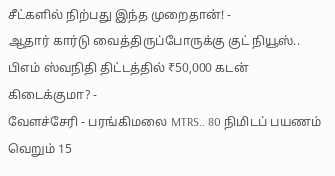சீட்களில் நிற்பது இந்த முறைதான்! -
ஆதார் கார்டு வைத்திருப்போருக்கு குட் நியூஸ்.. பிஎம் ஸ்வநிதி திட்டத்தில் ₹50,000 கடன் கிடைக்குமா? -
வேளச்சேரி - பரங்கிமலை MTRS.. 80 நிமிடப் பயணம் வெறும் 15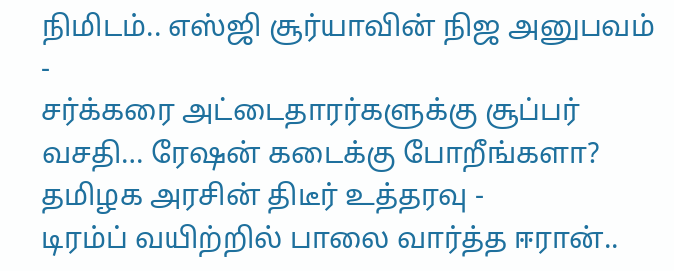நிமிடம்.. எஸ்ஜி சூர்யாவின் நிஜ அனுபவம் -
சர்க்கரை அட்டைதாரர்களுக்கு சூப்பர் வசதி… ரேஷன் கடைக்கு போறீங்களா? தமிழக அரசின் திடீர் உத்தரவு -
டிரம்ப் வயிற்றில் பாலை வார்த்த ஈரான்..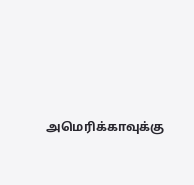அமெரிக்காவுக்கு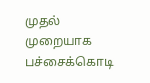முதல் முறையாக பச்சைக்கொடி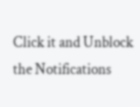Click it and Unblock the Notifications